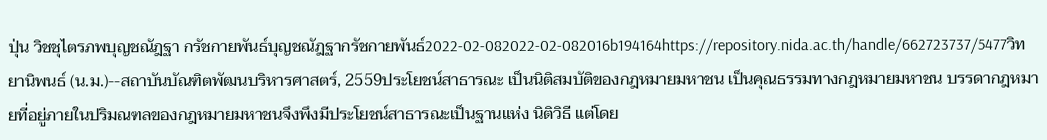ปุ่น วิชชุไตรภพบุญชณัฎฐา กรัชกายพันธ์บุญชณัฎฐากรัชกายพันธ์2022-02-082022-02-082016b194164https://repository.nida.ac.th/handle/662723737/5477วิทยานิพนธ์ (น.ม.)--สถาบันบัณฑิตพัฒนบริหารศาสตร์, 2559ประโยชน์สาธารณะ เป็นนิติสมบัติของกฎหมายมหาชน เป็นคุณธรรมทางกฎหมายมหาชน บรรดากฎหมายที่อยู่ภายในปริมณฑลของกฎหมายมหาชนจึงพึงมีประโยชน์สาธารณะเป็นฐานแห่ง นิติวิธี แต่โดย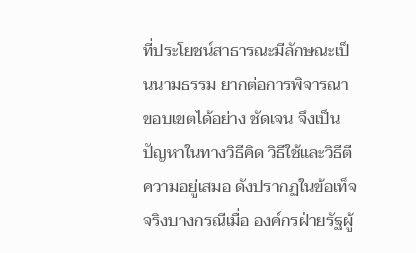ที่ประโยชน์สาธารณะมีลักษณะเป็นนามธรรม ยากต่อการพิจารณาขอบเขตได้อย่าง ชัดเจน จึงเป็นปัญหาในทางวิธีคิด วิธีใช้และวิธีตีความอยู่เสมอ ดังปรากฏในข้อเท็จจริงบางกรณีเมื่อ องค์กรฝ่ายรัฐผู้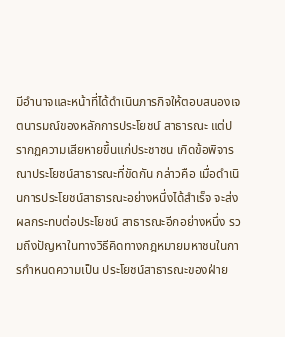มีอำนาจและหน้าที่ได้ดำเนินภารกิจให้ตอบสนองเจตนารมณ์ของหลักการประโยชน์ สาธารณะ แต่ปรากฏความเสียหายขึ้นแก่ประชาชน เกิดข้อพิจารณาประโยชน์สาธารณะที่ขัดกัน กล่าวคือ เมื่อดำเนินการประโยชน์สาธารณะอย่างหนึ่งได้สำเร็จ จะส่งผลกระทบต่อประโยชน์ สาธารณะอีกอย่างหนึ่ง รวมถึงปัญหาในทางวิธีคิดทางกฎหมายมหาชนในการกำหนดความเป็น ประโยชน์สาธารณะของฝ่าย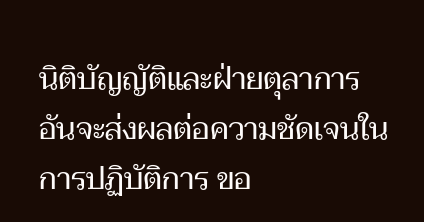นิติบัญญัติและฝ่ายตุลาการ อันจะส่งผลต่อความชัดเจนในการปฏิบัติการ ขอ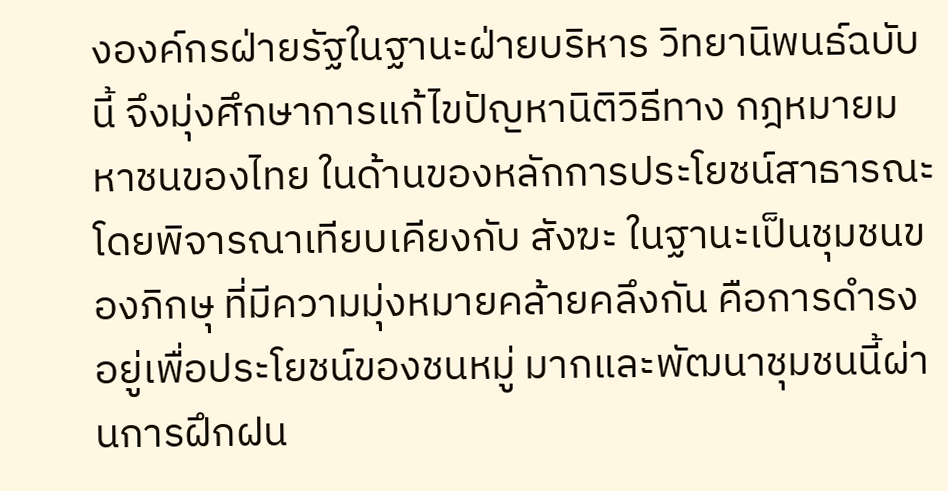งองค์กรฝ่ายรัฐในฐานะฝ่ายบริหาร วิทยานิพนธ์ฉบับนี้ จึงมุ่งศึกษาการแก้ไขปัญหานิติวิธีทาง กฎหมายมหาชนของไทย ในด้านของหลักการประโยชน์สาธารณะ โดยพิจารณาเทียบเคียงกับ สังฆะ ในฐานะเป็นชุมชนของภิกษุ ที่มีความมุ่งหมายคล้ายคลึงกัน คือการดำรงอยู่เพื่อประโยชน์ของชนหมู่ มากและพัฒนาชุมชนนี้ผ่านการฝึกฝน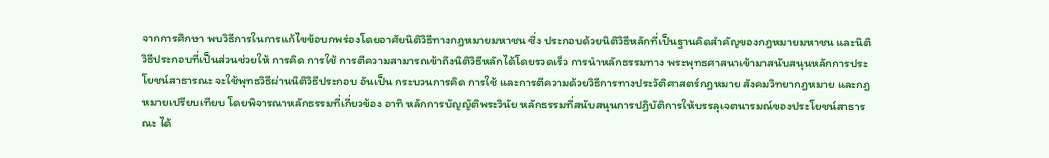จากการศึกษา พบวิธีการในการแก้ไขข้อบกพร่องโดยอาศัยนิติวิธีทางกฎหมายมหาชน ซึ่ง ประกอบด้วยนิติวิธีหลักที่เป็นฐานคิดสำคัญของกฎหมายมหาชน และนิติวิธีประกอบที่เป็นส่วนช่วยให้ การคิด การใช้ การตีความสามารถเข้าถึงนิติวิธีหลักได้โดยรวดเร็ว การนำหลักธรรมทาง พระพุทธศาสนาเข้ามาสนับสนุนหลักการประโยชน์สาธารณะ จะใช้พุทธวิธีผ่านนิติวิธีประกอบ อันเป็น กระบวนการคิด การใช้ และการตีความด้วยวิธีการทางประวัติศาสตร์กฎหมาย สังคมวิทยากฎหมาย และกฎหมายเปรียบเทียบ โดยพิจารณาหลักธรรมที่เกี่ยวข้อง อาทิ หลักการบัญญัติพระวินัย หลักธรรมที่สนับสนุนการปฏิบัติการให้บรรลุเจตนารมณ์ของประโยชน์สาธารณะ ได้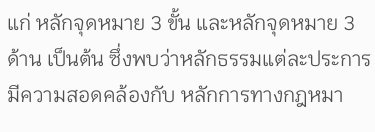แก่ หลักจุดหมาย 3 ขั้น และหลักจุดหมาย 3 ด้าน เป็นต้น ซึ่งพบว่าหลักธรรมแต่ละประการมีความสอดคล้องกับ หลักการทางกฎหมา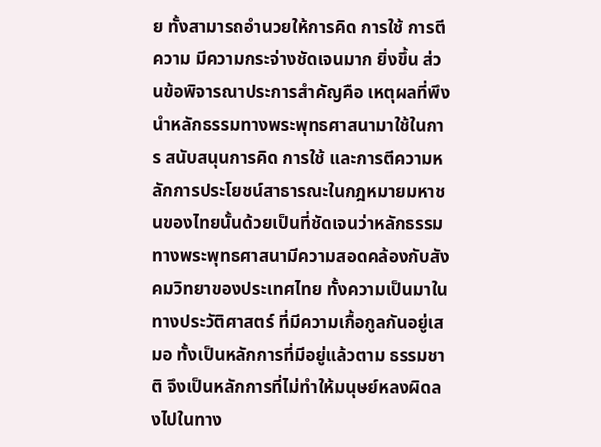ย ทั้งสามารถอำนวยให้การคิด การใช้ การตีความ มีความกระจ่างชัดเจนมาก ยิ่งขึ้น ส่วนข้อพิจารณาประการสำคัญคือ เหตุผลที่พึงนำหลักธรรมทางพระพุทธศาสนามาใช้ในการ สนับสนุนการคิด การใช้ และการตีความหลักการประโยชน์สาธารณะในกฎหมายมหาชนของไทยนั้นด้วยเป็นที่ชัดเจนว่าหลักธรรมทางพระพุทธศาสนามีความสอดคล้องกับสังคมวิทยาของประเทศไทย ทั้งความเป็นมาในทางประวัติศาสตร์ ที่มีความเกื้อกูลกันอยู่เสมอ ทั้งเป็นหลักการที่มีอยู่แล้วตาม ธรรมชาติ จึงเป็นหลักการที่ไม่ทำให้มนุษย์หลงผิดลงไปในทาง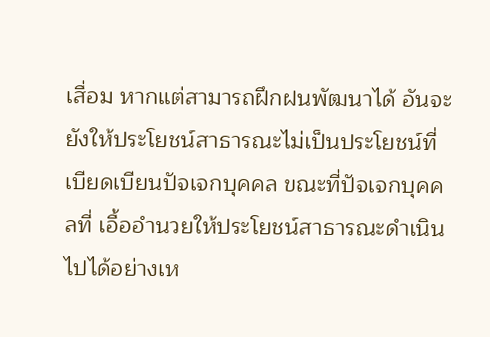เสื่อม หากแต่สามารถฝึกฝนพัฒนาได้ อันจะยังให้ประโยชน์สาธารณะไม่เป็นประโยชน์ที่เบียดเบียนปัจเจกบุคคล ขณะที่ปัจเจกบุคคลที่ เอื้ออำนวยให้ประโยชน์สาธารณะดำเนินไปได้อย่างเห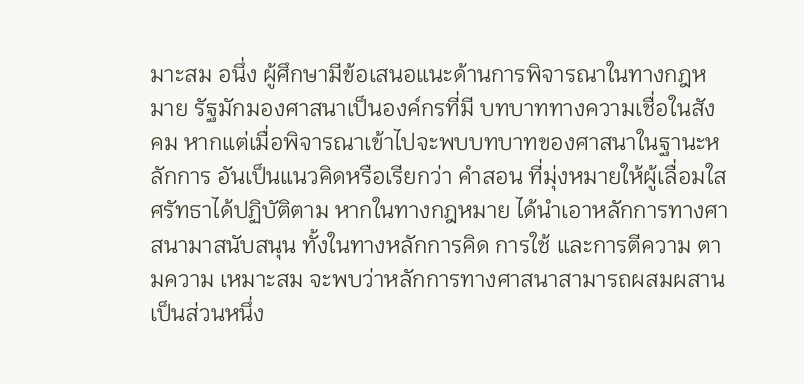มาะสม อนึ่ง ผู้ศึกษามีข้อเสนอแนะด้านการพิจารณาในทางกฎหมาย รัฐมักมองศาสนาเป็นองค์กรที่มี บทบาททางความเชื่อในสังคม หากแต่เมื่อพิจารณาเข้าไปจะพบบทบาทของศาสนาในฐานะหลักการ อันเป็นแนวคิดหรือเรียกว่า คำสอน ที่มุ่งหมายให้ผู้เลื่อมใสศรัทธาได้ปฏิบัติตาม หากในทางกฎหมาย ได้นำเอาหลักการทางศาสนามาสนับสนุน ทั้งในทางหลักการคิด การใช้ และการตีความ ตามความ เหมาะสม จะพบว่าหลักการทางศาสนาสามารถผสมผสานเป็นส่วนหนึ่ง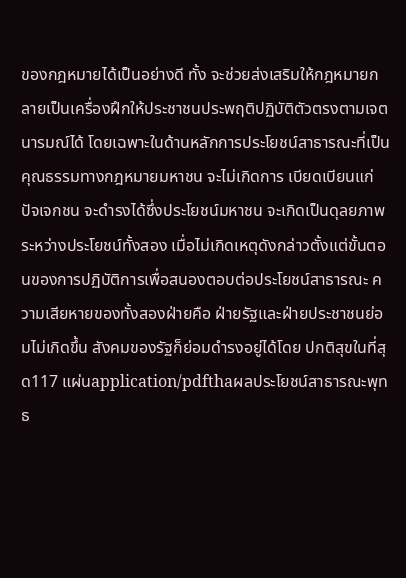ของกฎหมายได้เป็นอย่างดี ทั้ง จะช่วยส่งเสริมให้กฎหมายกลายเป็นเครื่องฝึกให้ประชาชนประพฤติปฏิบัติตัวตรงตามเจตนารมณ์ได้ โดยเฉพาะในด้านหลักการประโยชน์สาธารณะที่เป็นคุณธรรมทางกฎหมายมหาชน จะไม่เกิดการ เบียดเบียนแก่ปัจเจกชน จะดำรงได้ซึ่งประโยชน์มหาชน จะเกิดเป็นดุลยภาพระหว่างประโยชน์ทั้งสอง เมื่อไม่เกิดเหตุดังกล่าวตั้งแต่ขั้นตอนของการปฏิบัติการเพื่อสนองตอบต่อประโยชน์สาธารณะ ความเสียหายของทั้งสองฝ่ายคือ ฝ่ายรัฐและฝ่ายประชาชนย่อมไม่เกิดขึ้น สังคมของรัฐก็ย่อมดำรงอยู่ได้โดย ปกติสุขในที่สุด117 แผ่นapplication/pdfthaผลประโยชน์สาธารณะพุทธ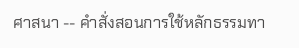ศาสนา -- คำสั่งสอนการใช้หลักธรรมทา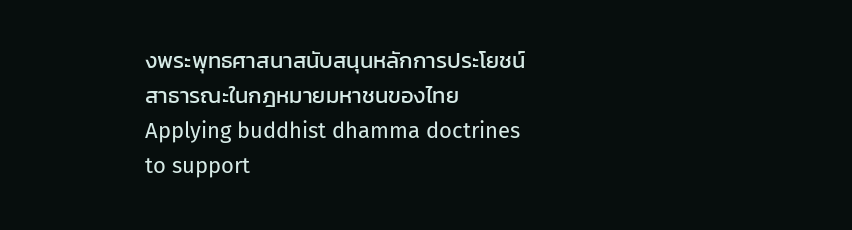งพระพุทธศาสนาสนับสนุนหลักการประโยชน์สาธารณะในกฎหมายมหาชนของไทยApplying buddhist dhamma doctrines to support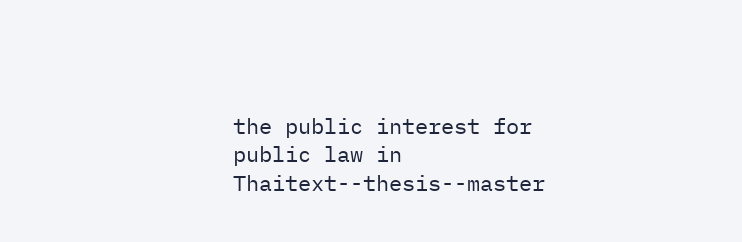the public interest for public law in Thaitext--thesis--master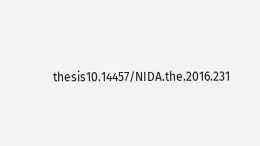thesis10.14457/NIDA.the.2016.231